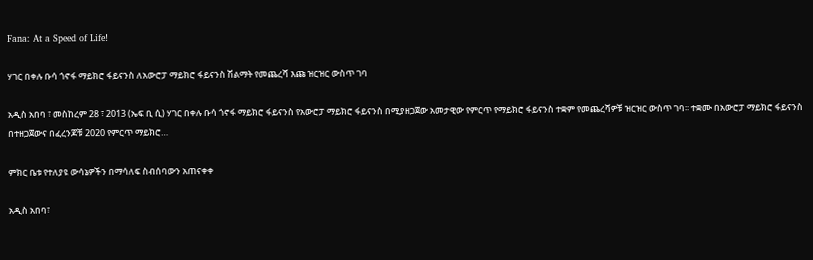Fana: At a Speed of Life!

ሃገር በቀሉ ቡሳ ጎኖፋ ማይክሮ ፋይናንስ ለአውሮፓ ማይክሮ ፋይናንስ ሽልማት የመጨረሻ እጩ ዝርዝር ውስጥ ገባ

አዲስ አበባ ፣ መስከረም 28 ፣ 2013 (ኤፍ ቢ ሲ) ሃገር በቀሉ ቡሳ ጎኖፋ ማይክሮ ፋይናንስ የአውሮፓ ማይክሮ ፋይናንስ በሚያዘጋጀው አመታዊው የምርጥ የማይክሮ ፋይናንስ ተቋም የመጨረሻዎቹ ዝርዝር ውስጥ ገባ፡፡ ተቋሙ በአውሮፓ ማይክሮ ፋይናንስ በተዘጋጀውና በፈረንጆቹ 2020 የምርጥ ማይክሮ…

ምክር ቤቱ የተለያዩ ውሳኔዎችን በማሳለፍ ስብሰባውን አጠናቀቀ

አዲስ አበባ፣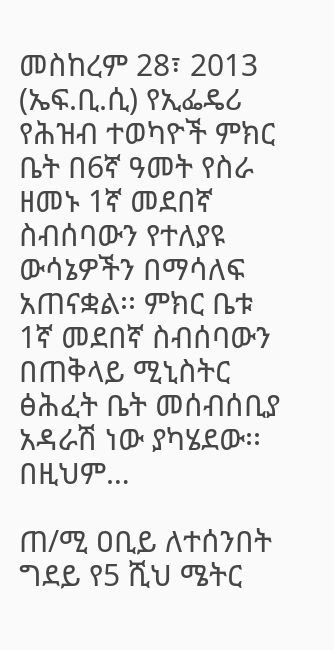መስከረም 28፣ 2013 (ኤፍ.ቢ.ሲ) የኢፌዴሪ የሕዝብ ተወካዮች ምክር ቤት በ6ኛ ዓመት የስራ ዘመኑ 1ኛ መደበኛ ስብሰባውን የተለያዩ ውሳኔዎችን በማሳለፍ አጠናቋል፡፡ ምክር ቤቱ 1ኛ መደበኛ ስብሰባውን በጠቅላይ ሚኒስትር ፅሕፈት ቤት መሰብሰቢያ አዳራሽ ነው ያካሄደው፡፡ በዚህም…

ጠ/ሚ ዐቢይ ለተሰንበት ግደይ የ5 ሺህ ሜትር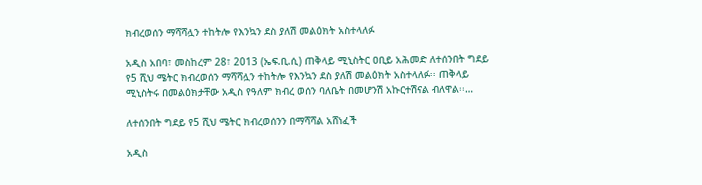ክብረወሰን ማሻሻሏን ተከትሎ የእንኳን ደስ ያለሽ መልዕክት አስተላለፉ

አዲስ አበባ፣ መስከረም 28፣ 2013 (ኤፍ.ቢ.ሲ) ጠቅላይ ሚኒስትር ዐቢይ አሕመድ ለተሰንበት ግደይ የ5 ሺህ ሜትር ክብረወሰን ማሻሻሏን ተከትሎ የእንኳን ደስ ያለሽ መልዕክት አስተላለፉ፡፡ ጠቅላይ ሚኒስትሩ በመልዕክታቸው አዲስ የዓለም ክብረ ወሰን ባለቤት በመሆንሽ አኩርተሽናል ብለዋል፡፡…

ለተሰንበት ግደይ የ5 ሺህ ሜትር ክብረወሰንን በማሻሻል አሸነፈች

አዲስ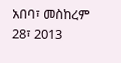አበባ፣ መስከረም 28፣ 2013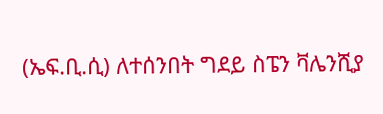(ኤፍ.ቢ.ሲ) ለተሰንበት ግደይ ስፔን ቫሌንሺያ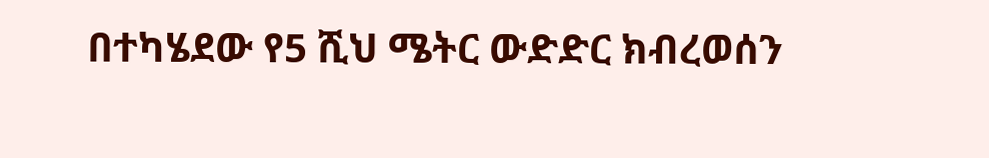በተካሄደው የ5 ሺህ ሜትር ውድድር ክብረወሰን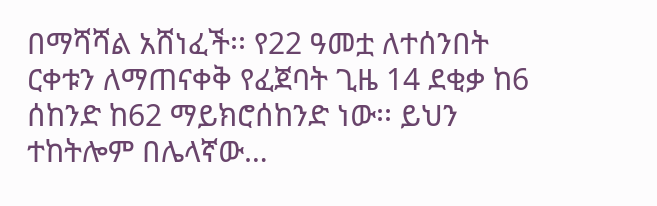በማሻሻል አሸነፈች፡፡ የ22 ዓመቷ ለተሰንበት ርቀቱን ለማጠናቀቅ የፈጀባት ጊዜ 14 ደቂቃ ከ6 ሰከንድ ከ62 ማይክሮሰከንድ ነው፡፡ ይህን ተከትሎም በሌላኛው…